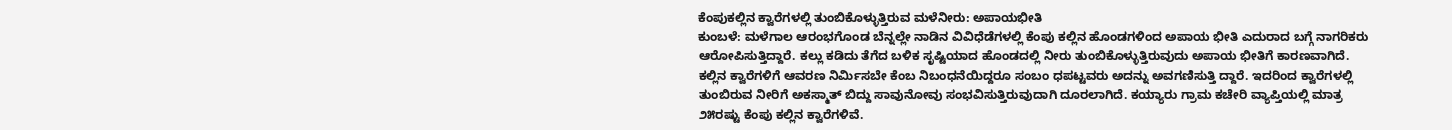ಕೆಂಪುಕಲ್ಲಿನ ಕ್ವಾರೆಗಳಲ್ಲಿ ತುಂಬಿಕೊಳ್ಳುತ್ತಿರುವ ಮಳೆನೀರು: ಅಪಾಯಭೀತಿ
ಕುಂಬಳೆ: ಮಳೆಗಾಲ ಆರಂಭಗೊಂಡ ಬೆನ್ನಲ್ಲೇ ನಾಡಿನ ವಿವಿಧೆಡೆಗಳಲ್ಲಿ ಕೆಂಪು ಕಲ್ಲಿನ ಹೊಂಡಗಳಿಂದ ಅಪಾಯ ಭೀತಿ ಎದುರಾದ ಬಗ್ಗೆ ನಾಗರಿಕರು ಆರೋಪಿಸುತ್ತಿದ್ದಾರೆ. ಕಲ್ಲು ಕಡಿದು ತೆಗೆದ ಬಳಿಕ ಸೃಷ್ಟಿಯಾದ ಹೊಂಡದಲ್ಲಿ ನೀರು ತುಂಬಿಕೊಳ್ಳುತ್ತಿರುವುದು ಅಪಾಯ ಭೀತಿಗೆ ಕಾರಣವಾಗಿದೆ. ಕಲ್ಲಿನ ಕ್ವಾರೆಗಳಿಗೆ ಆವರಣ ನಿರ್ಮಿಸಬೇ ಕೆಂಬ ನಿಬಂಧನೆಯಿದ್ದರೂ ಸಂಬಂ ಧಪಟ್ಟವರು ಅದನ್ನು ಅವಗಣಿಸುತ್ತಿ ದ್ದಾರೆ. ಇದರಿಂದ ಕ್ವಾರೆಗಳಲ್ಲಿ ತುಂಬಿರುವ ನೀರಿಗೆ ಅಕಸ್ಮಾತ್ ಬಿದ್ದು ಸಾವುನೋವು ಸಂಭವಿಸುತ್ತಿರುವುದಾಗಿ ದೂರಲಾಗಿದೆ. ಕಯ್ಯಾರು ಗ್ರಾಮ ಕಚೇರಿ ವ್ಯಾಪ್ತಿಯಲ್ಲಿ ಮಾತ್ರ ೨೫ರಷ್ಟು ಕೆಂಪು ಕಲ್ಲಿನ ಕ್ವಾರೆಗಳಿವೆ.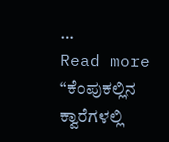…
Read more “ಕೆಂಪುಕಲ್ಲಿನ ಕ್ವಾರೆಗಳಲ್ಲಿ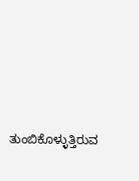ತುಂಬಿಕೊಳ್ಳುತ್ತಿರುವ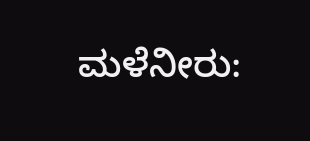ಮಳೆನೀರು: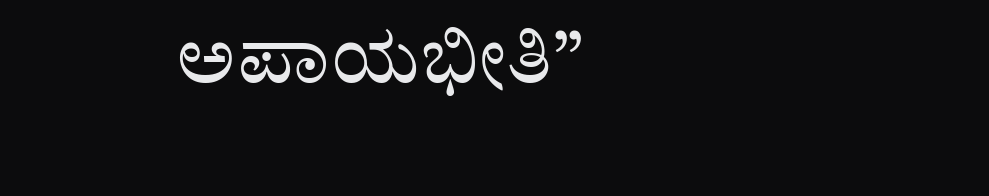ಅಪಾಯಭೀತಿ”